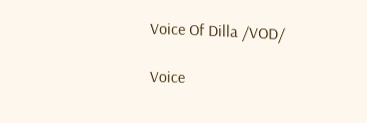Voice Of Dilla /VOD/

Voice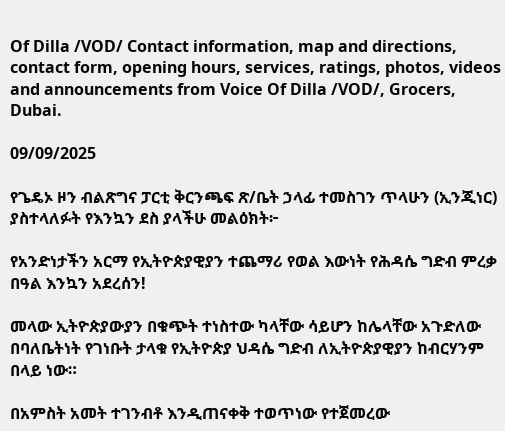Of Dilla /VOD/ Contact information, map and directions, contact form, opening hours, services, ratings, photos, videos and announcements from Voice Of Dilla /VOD/, Grocers, Dubai.

09/09/2025

የጌዴኦ ዞን ብልጽግና ፓርቲ ቅርንጫፍ ጽ/ቤት ኃላፊ ተመስገን ጥላሁን (ኢንጂነር) ያስተላለፉት የእንኳን ደስ ያላችሁ መልዕክት፦

የአንድነታችን አርማ የኢትዮጵያዊያን ተጨማሪ የወል እውነት የሕዳሴ ግድብ ምረቃ በዓል እንኳን አደረሰን!

መላው ኢትዮጵያውያን በቁጭት ተነስተው ካላቸው ሳይሆን ከሌላቸው አጉድለው በባለቤትነት የገነቡት ታላቁ የኢትዮጵያ ህዳሴ ግድብ ለኢትዮጵያዊያን ከብርሃንም በላይ ነው።

በአምስት አመት ተገንብቶ እንዲጠናቀቅ ተወጥነው የተጀመረው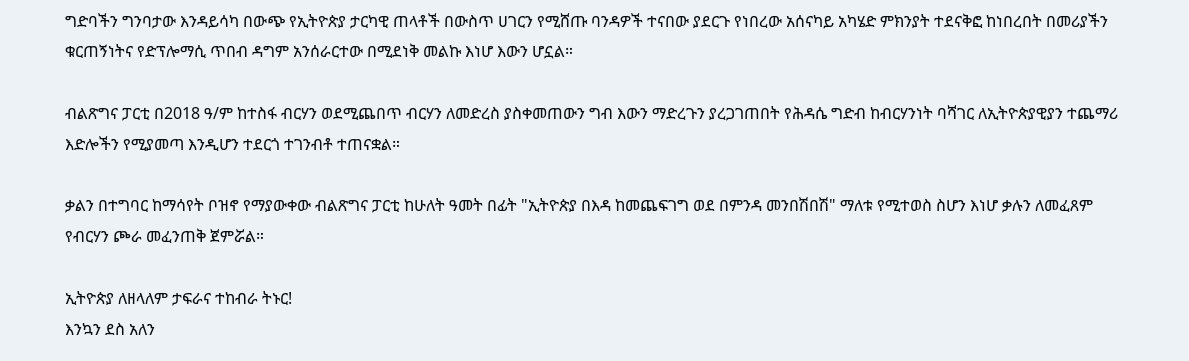ግድባችን ግንባታው እንዳይሳካ በውጭ የኢትዮጵያ ታርካዊ ጠላቶች በውስጥ ሀገርን የሚሸጡ ባንዳዎች ተናበው ያደርጉ የነበረው አሰናካይ አካሄድ ምክንያት ተደናቅፎ ከነበረበት በመሪያችን ቁርጠኝነትና የድፕሎማሲ ጥበብ ዳግም አንሰራርተው በሚደነቅ መልኩ እነሆ እውን ሆኗል።

ብልጽግና ፓርቲ በ2018 ዓ/ም ከተስፋ ብርሃን ወደሚጨበጥ ብርሃን ለመድረስ ያስቀመጠውን ግብ እውን ማድረጉን ያረጋገጠበት የሕዳሴ ግድብ ከብርሃንነት ባሻገር ለኢትዮጵያዊያን ተጨማሪ እድሎችን የሚያመጣ እንዲሆን ተደርጎ ተገንብቶ ተጠናቋል።

ቃልን በተግባር ከማሳየት ቦዝኖ የማያውቀው ብልጽግና ፓርቲ ከሁለት ዓመት በፊት "ኢትዮጵያ በእዳ ከመጨፍገግ ወደ በምንዳ መንበሽበሽ" ማለቱ የሚተወስ ስሆን እነሆ ቃሉን ለመፈጸም የብርሃን ጮራ መፈንጠቅ ጀምሯል።

ኢትዮጵያ ለዘላለም ታፍራና ተከብራ ትኑር!
እንኳን ደስ አለን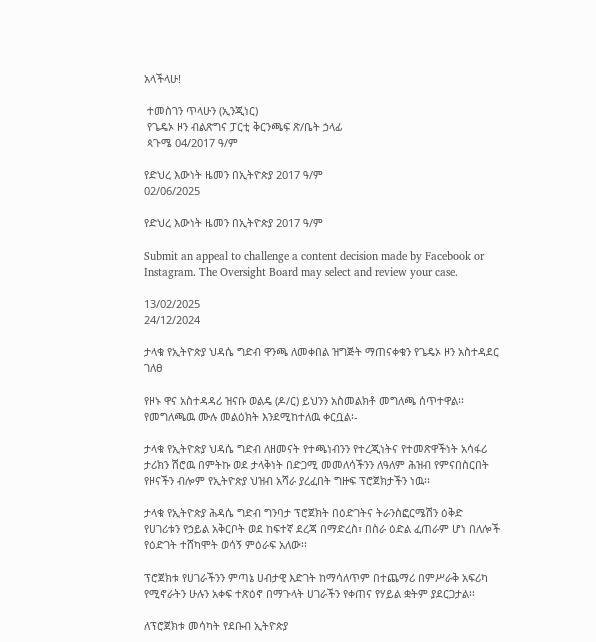አላችላሁ!

 ተመስገን ጥላሁን (ኢንጂነር)
 የጌዴኦ ዞን ብልጽግና ፓርቲ ቅርንጫፍ ጽ/ቤት ኃላፊ
 ጳጉሜ 04/2017 ዓ/ም

የድህረ እውነት ዜመን በኢትዮጵያ 2017 ዓ/ም
02/06/2025

የድህረ እውነት ዜመን በኢትዮጵያ 2017 ዓ/ም

Submit an appeal to challenge a content decision made by Facebook or Instagram. The Oversight Board may select and review your case.

13/02/2025
24/12/2024

ታላቁ የኢትዮጵያ ህዳሴ ግድብ ዋንጫ ለመቀበል ዝግጅት ማጠናቀቁን የጌዴኦ ዞን አስተዳደር ገለፀ

የዞኑ ዋና አስተዳዳሪ ዝናቡ ወልዴ (ዶ/ር) ይህንን አስመልክቶ መግለጫ ሰጥተዋል፡፡ የመግለጫዉ ሙሉ መልዕክት እንደሚከተለዉ ቀርቧል፡-

ታላቁ የኢትዮጵያ ህዳሴ ግድብ ለዘመናት የተጫነብንን የተረጂነትና የተመጽዋችነት አሳፋሪ ታሪክን ሽሮዉ በምትኩ ወደ ታላቅነት በድጋሚ መመለሳችንን ለዓለም ሕዝብ የምናበስርበት የዞናችን ብሎም የኢትዮጵያ ህዝብ አሻራ ያረፈበት ግዙፍ ፕሮጀክታችን ነዉ፡፡

ታላቁ የኢትዮጵያ ሕዳሴ ግድብ ግንባታ ፕሮጀክት በዕድገትና ትራንስፎርሜሽን ዕቅድ የሀገሪቱን የኃይል አቅርቦት ወደ ከፍተኛ ደረጃ በማድረስ፣ በስራ ዕድል ፈጠራም ሆነ በለሎች የዕድገት ተሸካሞት ወሳኝ ምዕራፍ አለው፡፡

ፕሮጀክቱ የሀገራችንን ምጣኔ ሀብታዊ እድገት ከማሳለጥም በተጨማሪ በምሥራቅ አፍሪካ የሚኖራትን ሁሉን አቀፍ ተጽዕኖ በማጉላት ሀገራችን የቀጠና የሃይል ቋትም ያደርጋታል፡፡

ለፕሮጀክቱ መሳካት የደቡብ ኢትዮጵያ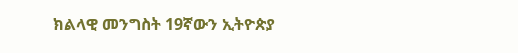ክልላዊ መንግስት 19ኛውን ኢትዮጵያ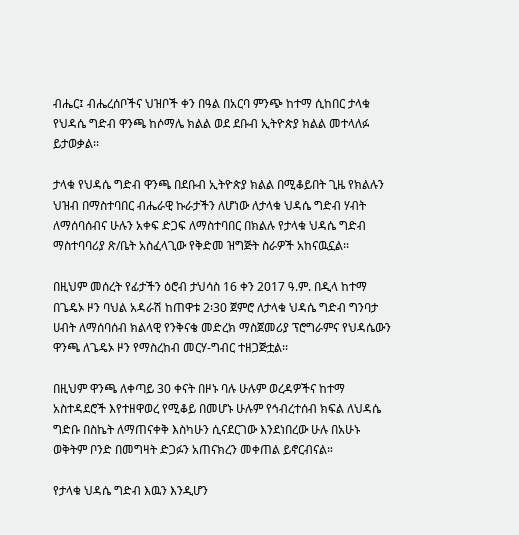ብሔር፤ ብሔረሰቦችና ህዝቦች ቀን በዓል በአርባ ምንጭ ከተማ ሲከበር ታላቁ የህዳሴ ግድብ ዋንጫ ከሶማሌ ክልል ወደ ደቡብ ኢትዮጵያ ክልል መተላለፉ ይታወቃል፡፡

ታላቁ የህዳሴ ግድብ ዋንጫ በደቡብ ኢትዮጵያ ክልል በሚቆይበት ጊዜ የክልሉን ህዝብ በማስተባበር ብሔራዊ ኩራታችን ለሆነው ለታላቁ ህዳሴ ግድብ ሃብት ለማሰባሰብና ሁሉን አቀፍ ድጋፍ ለማስተባበር በክልሉ የታላቁ ህዳሴ ግድብ ማስተባባሪያ ጽ/ቤት አስፈላጊው የቅድመ ዝግጅት ስራዎች አከናዉኗል፡፡

በዚህም መሰረት የፊታችን ዕሮብ ታህሳስ 16 ቀን 2017 ዓ.ም. በዲላ ከተማ በጌዴኦ ዞን ባህል አዳራሽ ከጠዋቱ 2፡30 ጀምሮ ለታላቁ ህዳሴ ግድብ ግንባታ ሀብት ለማሰባሰብ ክልላዊ የንቅናቄ መድረክ ማስጀመሪያ ፕሮግራምና የህዳሴውን ዋንጫ ለጌዴኦ ዞን የማስረከብ መርሃ-ግብር ተዘጋጅቷል፡፡

በዚህም ዋንጫ ለቀጣይ 30 ቀናት በዞኑ ባሉ ሁሉም ወረዳዎችና ከተማ አስተዳደሮች እየተዘዋወረ የሚቆይ በመሆኑ ሁሉም የኅብረተሰብ ክፍል ለህዳሴ ግድቡ በስኬት ለማጠናቀቅ እስካሁን ሲናደርገው እንደነበረው ሁሉ በአሁኑ ወቅትም ቦንድ በመግዛት ድጋፉን አጠናክረን መቀጠል ይኖርብናል።

የታላቁ ህዳሴ ግድብ እዉን እንዲሆን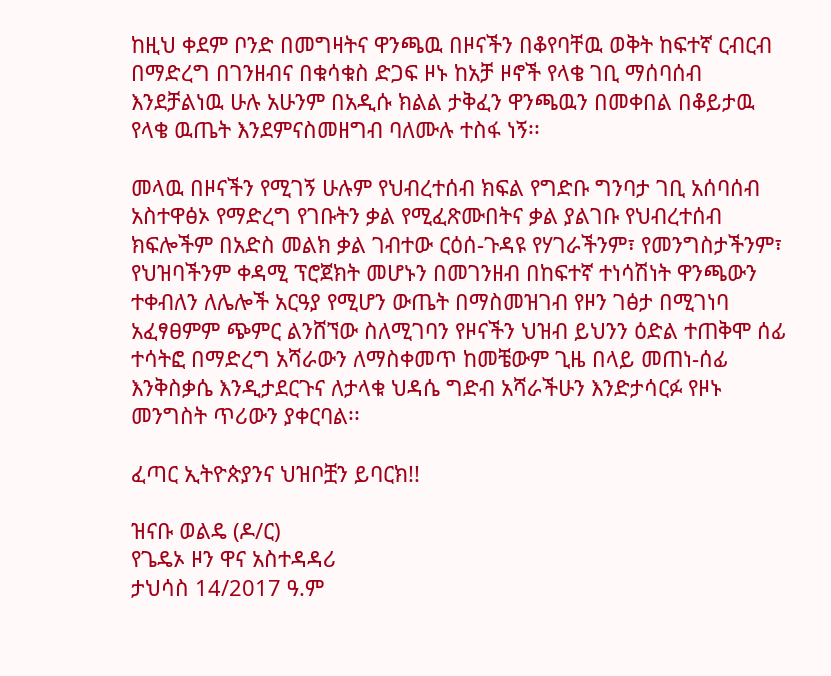ከዚህ ቀደም ቦንድ በመግዛትና ዋንጫዉ በዞናችን በቆየባቸዉ ወቅት ከፍተኛ ርብርብ በማድረግ በገንዘብና በቁሳቁስ ድጋፍ ዞኑ ከአቻ ዞኖች የላቄ ገቢ ማሰባሰብ እንደቻልነዉ ሁሉ አሁንም በአዲሱ ክልል ታቅፈን ዋንጫዉን በመቀበል በቆይታዉ የላቄ ዉጤት እንደምናስመዘግብ ባለሙሉ ተስፋ ነኝ፡፡

መላዉ በዞናችን የሚገኝ ሁሉም የህብረተሰብ ክፍል የግድቡ ግንባታ ገቢ አሰባሰብ አስተዋፅኦ የማድረግ የገቡትን ቃል የሚፈጽሙበትና ቃል ያልገቡ የህብረተሰብ ክፍሎችም በአድስ መልክ ቃል ገብተው ርዕሰ-ጉዳዩ የሃገራችንም፣ የመንግስታችንም፣ የህዝባችንም ቀዳሚ ፕሮጀክት መሆኑን በመገንዘብ በከፍተኛ ተነሳሽነት ዋንጫውን ተቀብለን ለሌሎች አርዓያ የሚሆን ውጤት በማስመዝገብ የዞን ገፅታ በሚገነባ አፈፃፀምም ጭምር ልንሸኘው ስለሚገባን የዞናችን ህዝብ ይህንን ዕድል ተጠቅሞ ሰፊ ተሳትፎ በማድረግ አሻራውን ለማስቀመጥ ከመቼውም ጊዜ በላይ መጠነ-ሰፊ እንቅስቃሴ እንዲታደርጉና ለታላቁ ህዳሴ ግድብ አሻራችሁን እንድታሳርፉ የዞኑ መንግስት ጥሪውን ያቀርባል፡፡

ፈጣር ኢትዮጵያንና ህዝቦቿን ይባርክ!!

ዝናቡ ወልዴ (ዶ/ር)
የጌዴኦ ዞን ዋና አስተዳዳሪ
ታህሳስ 14/2017 ዓ.ም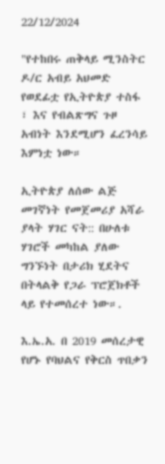22/12/2024

"የተከበሩ ጠቅላይ ሚንስትር ዶ/ር አብይ አህመድ የወደፊቷ የኢትዮጵያ ተስፋ ፣ እና የብልጽግና ጉዞ አብነት እንደሚሆን ፈረንሳይ እምነቷ ነው።

ኢትዮጵያ ለሰው ልጅ መገኛነት የመጀመሪያ አሻራ ያላት ሃገር ናት:: በሁለቱ ሃገሮች መካከል ያለው ግንኙነት በታሪክ ሂደትና በትላልቅ የጋራ ፕሮጀክቶች ላይ የተመሰረተ ነው።.

እ.ኤ.አ. በ 2019 መሰረታዊ የሆኑ የባህልና የቅርስ ጥበቃን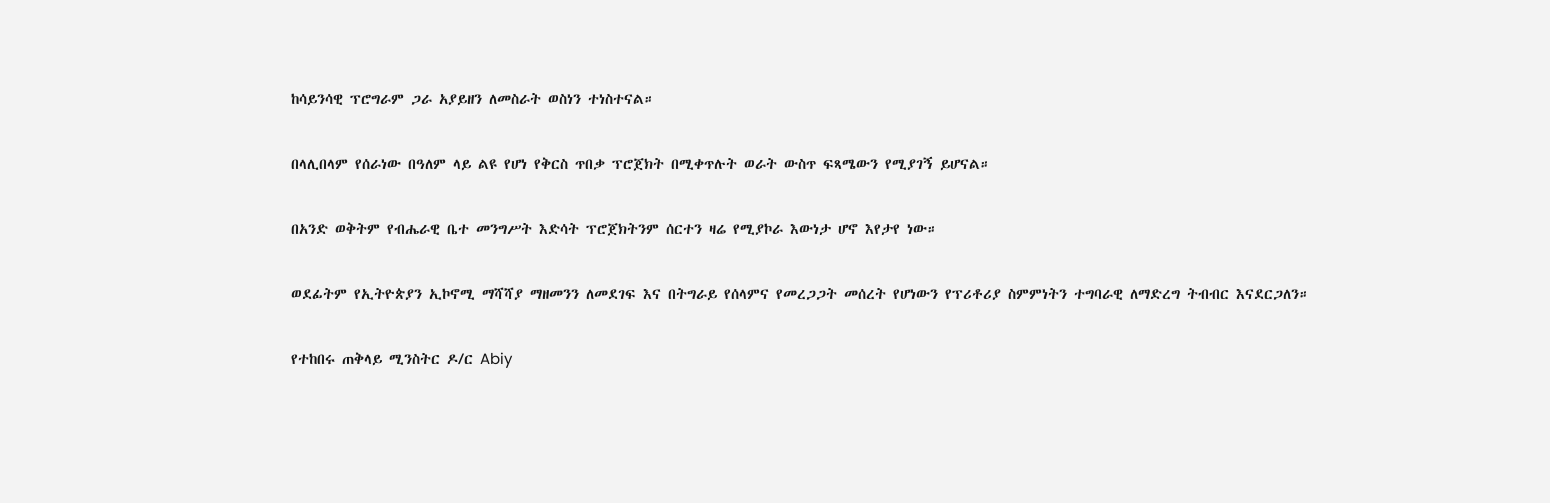ከሳይንሳዊ ፕሮግራም ጋራ አያይዘን ለመስራት ወስነን ተነስተናል።

በላሊበላም የሰራነው በዓለም ላይ ልዩ የሆነ የቅርስ ጥበቃ ፕሮጀክት በሚቀጥሉት ወራት ውስጥ ፍጻሜውን የሚያገኝ ይሆናል።

በአንድ ወቅትም የብሔራዊ ቤተ መንግሥት እድሳት ፕሮጀክትንም ሰርተን ዛሬ የሚያኮራ እውነታ ሆኖ እየታየ ነው።

ወደፊትም የኢትዮጵያን ኢኮኖሚ ማሻሻያ ማዘመንን ለመደገፍ እና በትግራይ የሰላምና የመረጋጋት መሰረት የሆነውን የፕሪቶሪያ ስምምነትን ተግባራዊ ለማድረግ ትብብር እናደርጋለን።

የተከበሩ ጠቅላይ ሚንስትር ዶ/ር Abiy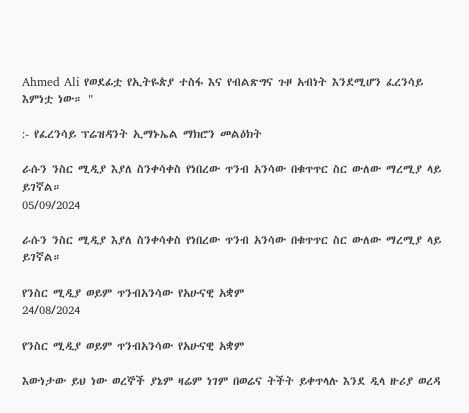Ahmed Ali የወደፊቷ የኢትዬጵያ ተስፋ እና የብልጽግና ጉዞ አብነት እንደሚሆን ፈረንሳይ እምነቷ ነው። "

:- የፈረንሳይ ፕሬዝዳንት ኢማኑኤል ማክሮን መልዕክት

ራሱን ንስር ሚዲያ እያለ ስንቀሳቀስ የነበረው ጥንብ አንሳው በቁጥጥር ስር ውለው ማረሚያ ላይ ይገኛል።
05/09/2024

ራሱን ንስር ሚዲያ እያለ ስንቀሳቀስ የነበረው ጥንብ አንሳው በቁጥጥር ስር ውለው ማረሚያ ላይ ይገኛል።

የንስር ሚዲያ ወይም ጥንብአንሳው የአሁናዊ አቋም
24/08/2024

የንስር ሚዲያ ወይም ጥንብአንሳው የአሁናዊ አቋም

እውነታው ይህ ነው ወረኞች ያኔም ዛሬም ነገም በወሬና ትችት ይቀጥላሉ እንደ ዲላ ዙሪያ ወረዳ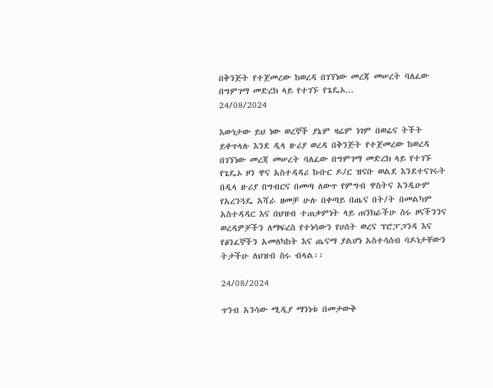በቅንጅት የተጀመረው ከወረዳ በገኘነው መረጃ መሠረት ባለፈው በግምገማ መድረክ ላይ የተገኙ የጌዴኦ...
24/08/2024

እውነታው ይህ ነው ወረኞች ያኔም ዛሬም ነገም በወሬና ትችት ይቀጥላሉ እንደ ዲላ ዙሪያ ወረዳ በቅንጅት የተጀመረው ከወረዳ በገኘነው መረጃ መሠረት ባለፈው በግምገማ መድረክ ላይ የተገኙ የጌዴኦ ዞን ዋና አስተዳዳሪ ኩቡር ዶ/ር ዝናቡ ወልደ እንደተናገሩት በዲላ ዙሪያ በግብርና በመጣ ለውጥ የምግብ ዋስትና አንዲሁም የአረንጓዴ አሻራ ዘመቻ ሁሉ በቀጣይ በጤና በት/ት በመልካም አስተዳዳር እና በህዝብ ተጠቃምነት ላይ ጠንክራችሁ ስሩ ዞናችንንና ወረዳዎቻችን ለማፍረስ የተነሳውን የሀሰት ወረና ፕሮፓጋንዳ እና የፅንፈኞችን አመለካከት እና ጤናማ ያልሆነ አስተሳሰብ ባዶነታቸውን ትታችሁ ለህዝብ ስሩ ብላል፡፡

24/08/2024

ጥንብ አንሳው ሚዲያ ማንነቱ በመታውቅ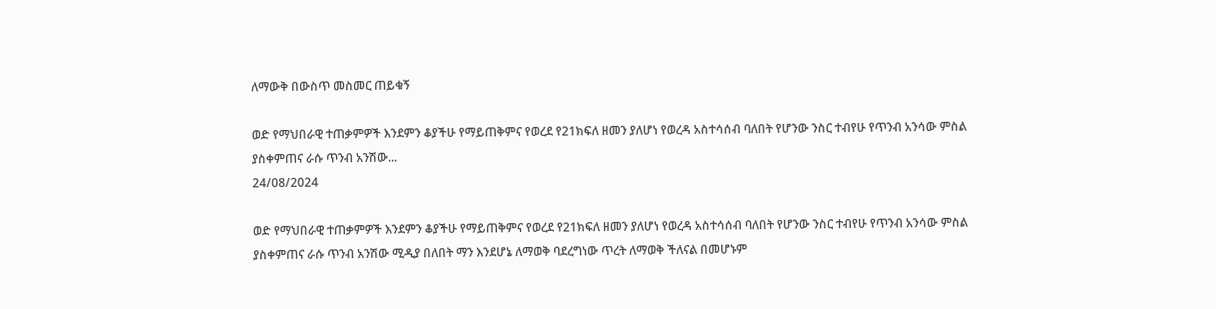ለማውቅ በውስጥ መስመር ጠይቁኝ

ወድ የማህበራዊ ተጠቃምዎች እንደምን ቆያችሁ የማይጠቅምና የወረደ የ21ክፍለ ዘመን ያለሆነ የወረዳ አስተሳሰብ ባለበት የሆንው ንስር ተብየሁ የጥንብ አንሳው ምስል ያስቀምጠና ራሱ ጥንብ አንሽው...
24/08/2024

ወድ የማህበራዊ ተጠቃምዎች እንደምን ቆያችሁ የማይጠቅምና የወረደ የ21ክፍለ ዘመን ያለሆነ የወረዳ አስተሳሰብ ባለበት የሆንው ንስር ተብየሁ የጥንብ አንሳው ምስል ያስቀምጠና ራሱ ጥንብ አንሽው ሚዲያ በለበት ማን እንደሆኔ ለማወቅ ባደረግነው ጥረት ለማወቅ ችለናል በመሆኑም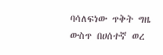ባሳለፍነው ጥቅት ግዜ ውስጥ በሀሰተኛ ወረ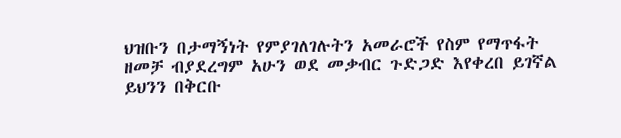ህዝቡን በታማኝነት የምያገለገሉትን አመራሮች የስም የማጥፋት ዘመቻ ብያደረግም አሁን ወደ መቃብር ጉድጋድ እየቀረበ ይገኛል ይህንን በቅርቡ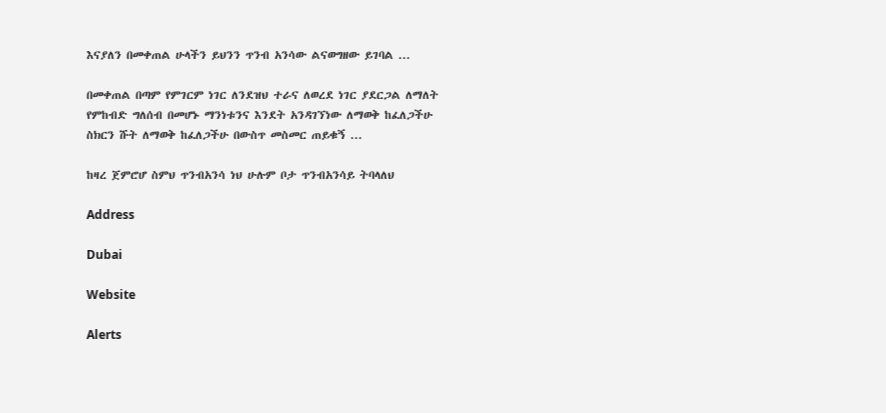እናያለን በመቀጠል ሁላችን ይህንን ጥንብ አንሳው ልናወግዘው ይገባል ...

በመቀጠል በጣም የምገርም ነገር ለንደዝህ ተራና ለወረደ ነገር ያደርጋል ለማለት የምከብድ ግለሰብ በመሆኑ ማንነቱንና እንደት አንዳገኘነው ለማወቅ ከፈለጋችሁ ስክርን ሹት ለማወቅ ከፈለጋችሁ በውስጥ መስመር ጠይቁኝ ...

ከዛረ ጀምሮሆ ስምህ ጥንብአንሳ ነህ ሁሉም ቦታ ጥንብአንሳይ ትባላለህ

Address

Dubai

Website

Alerts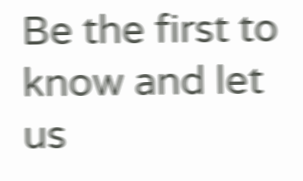Be the first to know and let us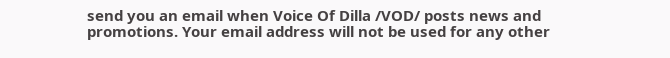send you an email when Voice Of Dilla /VOD/ posts news and promotions. Your email address will not be used for any other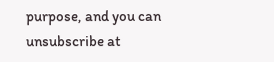purpose, and you can unsubscribe at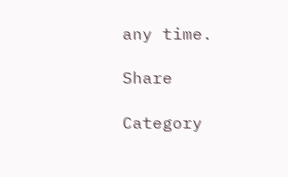any time.

Share

Category